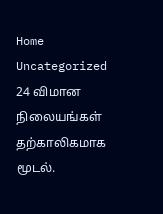Home Uncategorized 24 விமான நிலையங்கள் தற்காலிகமாக மூடல்.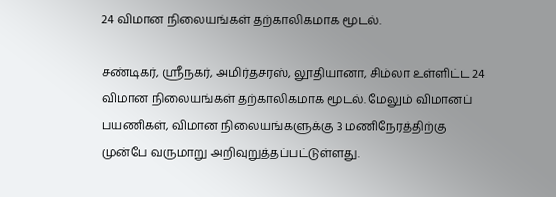24 விமான நிலையங்கள் தற்காலிகமாக மூடல்.

சண்டிகர், ஶ்ரீநகர், அமிர்தசரஸ், லூதியானா, சிம்லா உள்ளிட்ட 24 விமான நிலையங்கள் தற்காலிகமாக மூடல். மேலும் விமானப் பயணிகள், விமான நிலையங்களுக்கு 3 மணிநேரத்திற்கு முன்பே வருமாறு அறிவுறுத்தப்பட்டுள்ளது.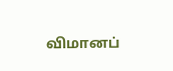விமானப்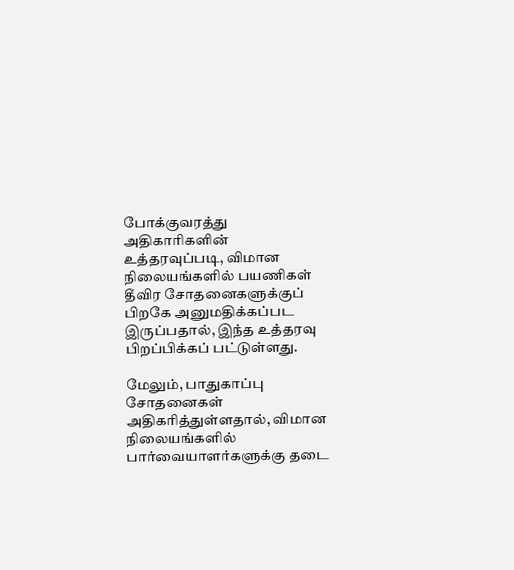போக்குவரத்து அதிகாரிகளின் உத்தரவுப்படி, விமான நிலையங்களில் பயணிகள் தீவிர சோதனைகளுக்குப் பிறகே அனுமதிக்கப்பட இருப்பதால், இந்த உத்தரவு பிறப்பிக்கப் பட்டுள்ளது.

மேலும், பாதுகாப்பு சோதனைகள் அதிகரித்துள்ளதால், விமான நிலையங்களில் பார்வையாளர்களுக்கு தடை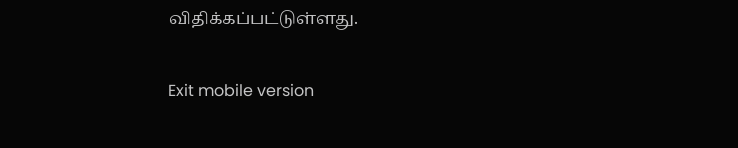விதிக்கப்பட்டுள்ளது.

Exit mobile version